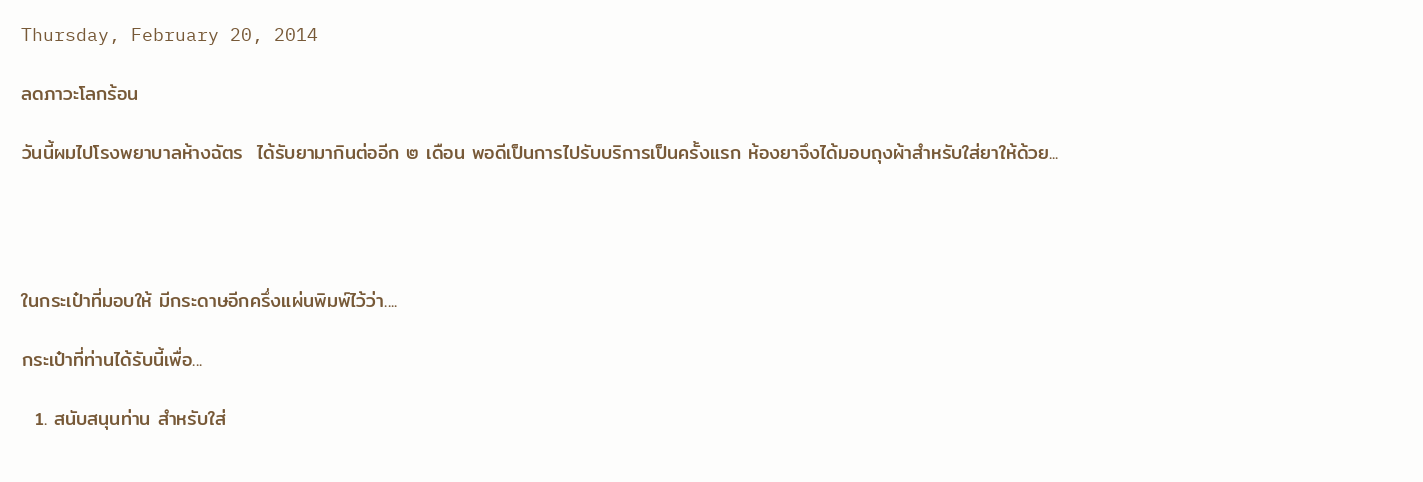Thursday, February 20, 2014

ลดภาวะโลกร้อน

วันนี้ผมไปโรงพยาบาลห้างฉัตร  ได้รับยามากินต่ออีก ๒ เดือน พอดีเป็นการไปรับบริการเป็นครั้งแรก ห้องยาจึงได้มอบถุงผ้าสำหรับใส่ยาให้ด้วย...




ในกระเป๋าที่มอบให้ มีกระดาษอีกครึ่งแผ่นพิมพ์ไว้ว่า....

กระเป๋าที่ท่านได้รับนี้เพื่อ...

  1. สนับสนุนท่าน สำหรับใส่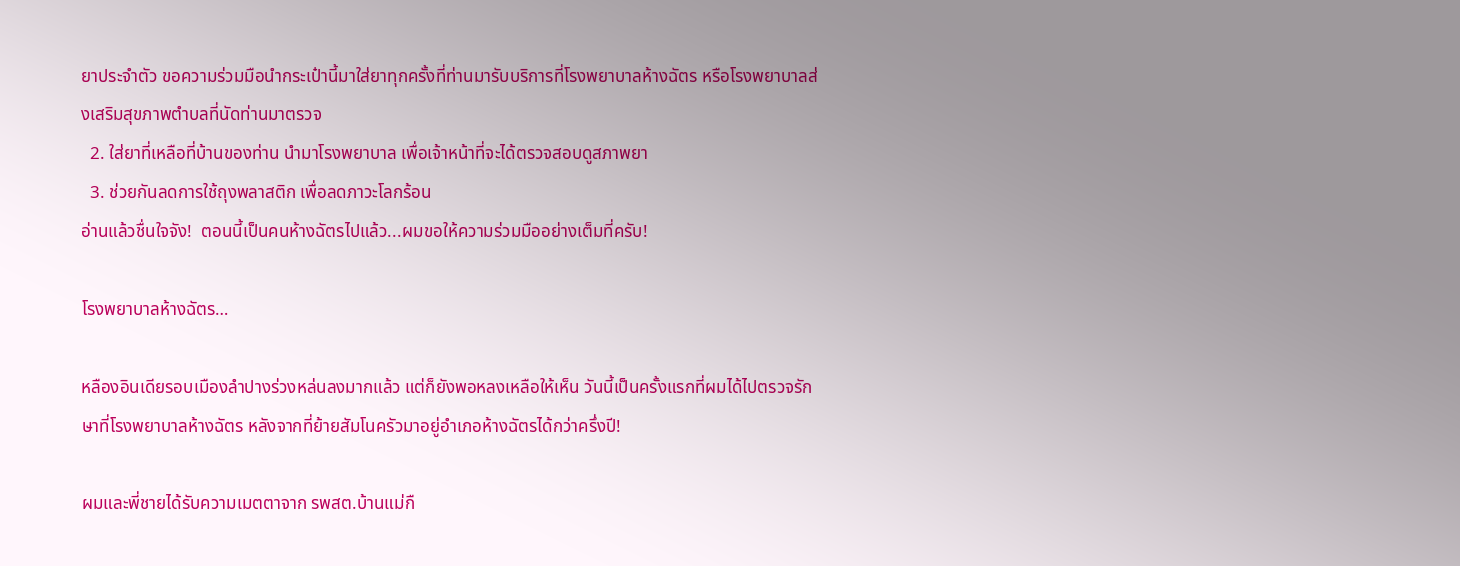ยาประจำตัว ขอความร่วมมือนำกระเป๋านี้มาใส่ยาทุกครั้งที่ท่านมารับบริการที่โรงพยาบาลห้างฉัตร หรือโรงพยาบาลส่งเสริมสุขภาพตำบลที่นัดท่านมาตรวจ
  2. ใส่ยาที่เหลือที่บ้านของท่าน นำมาโรงพยาบาล เพื่อเจ้าหน้าที่จะได้ตรวจสอบดูสภาพยา
  3. ช่วยกันลดการใช้ถุงพลาสติก เพื่อลดภาวะโลกร้อน
อ่านแล้วชื่นใจจัง!  ตอนนี้เป็นคนห้างฉัตรไปแล้ว...ผมขอให้ความร่วมมืออย่างเต็มที่ครับ!

โรงพยาบาลห้างฉัตร…

หลืองอินเดียรอบเมืองลำปางร่วงหล่นลงมากแล้ว แต่ก็ยังพอหลงเหลือให้เห็น วันนี้เป็นครั้งแรกที่ผมได้ไปตรวจรักษาที่โรงพยาบาลห้างฉัตร หลังจากที่ย้ายสัมโนครัวมาอยู่อำเภอห้างฉัตรได้กว่าครึ่งปี!

ผมและพี่ชายได้รับความเมตตาจาก รพสต.บ้านแม่กื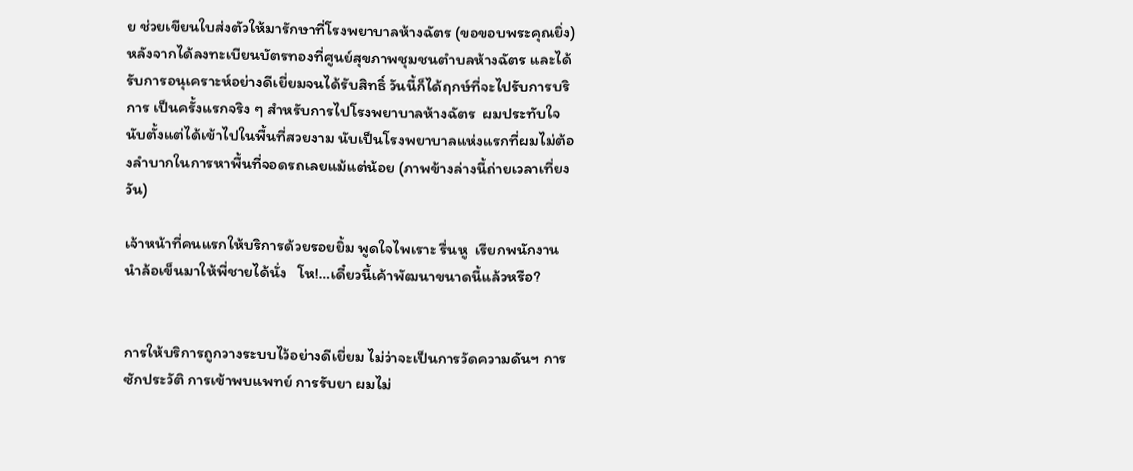ย ช่วยเขียนใบส่งตัวให้มารักษาที่โรงพยาบาลห้างฉัตร (ขอขอบพระคุณยิ่ง) หลังจากได้ลงทะเบียนบัตรทองที่ศูนย์สุขภาพชุมชนตำบลห้างฉัตร และได้รับการอนุเคราะห์อย่างดีเยี่ยมจนได้รับสิทธิ์ วันนี้ก็ได้ฤกษ์ที่จะไปรับการบริการ เป็นครั้งแรกจริง ๆ สำหรับการไปโรงพยาบาลห้างฉัตร  ผมประทับใจนับตั้งแต่ได้เข้าไปในพื้นที่สวยงาม นับเป็นโรงพยาบาลแห่งแรกที่ผมไม่ต้องลำบากในการหาพื้นที่จอดรถเลยแม้แต่น้อย (ภาพข้างล่างนี้ถ่ายเวลาเที่ยงวัน)

เจ้าหน้าที่คนแรกให้บริการด้วยรอยยิ้ม พูดใจไพเราะ รื่นหู  เรียกพนักงานนำล้อเข็นมาให้พี่ชายได้นั่ง   โห!…เดี๋ยวนี้เค้าพัฒนาขนาดนี้แล้วหรือ?


การให้บริการถูกวางระบบไว้อย่างดีเยี่ยม ไม่ว่าจะเป็นการวัดความดันฯ การซักประวัติ การเข้าพบแพทย์ การรับยา ผมไม่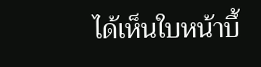ได้เห็นใบหน้าบึ้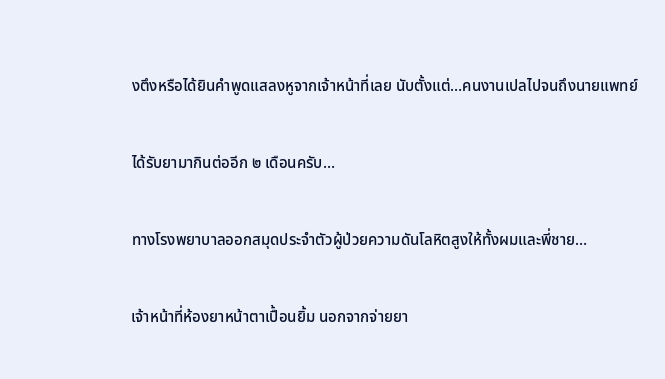งตึงหรือได้ยินคำพูดแสลงหูจากเจ้าหน้าที่เลย นับตั้งแต่…คนงานเปลไปจนถึงนายแพทย์

ได้รับยามากินต่ออีก ๒ เดือนครับ…

ทางโรงพยาบาลออกสมุดประจำตัวผู้ป่วยความดันโลหิตสูงให้ทั้งผมและพี่ชาย…

เจ้าหน้าที่ห้องยาหน้าตาเปื้อนยิ้ม นอกจากจ่ายยา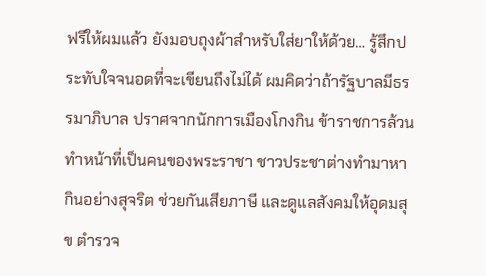ฟรีให้ผมแล้ว ยังมอบถุงผ้าสำหรับใส่ยาให้ด้วย… รู้สึกประทับใจจนอดที่จะเขียนถึงไม่ได้ ผมคิดว่าถ้ารัฐบาลมีธรรมาภิบาล ปราศจากนักการเมืองโกงกิน ข้าราชการล้วนทำหน้าที่เป็นคนของพระราชา ชาวประชาต่างทำมาหากินอย่างสุจริต ช่วยกันเสียภาษี และดูแลสังคมให้อุดมสุข ตำรวจ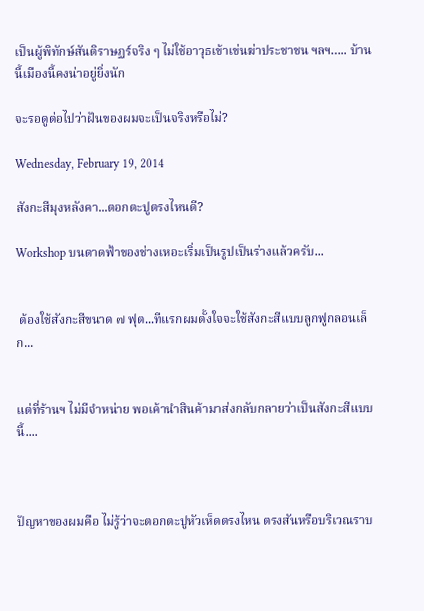เป็นผู้พิทักษ์สันติราษฏร์จริง ๆ ไม่ใช้อาวุธเข้าเข่นฆ่าประชาชน ฯลฯ….. บ้านนี้เมืองนี้คงน่าอยู่ยิ่งนัก

จะรอดูต่อไปว่าฝันของผมจะเป็นจริงหรือไม่?

Wednesday, February 19, 2014

สังกะสีมุงหลังคา...ตอกตะปูตรงไหนดี?

Workshop บนดาดฟ้าของช่างเหอะเริ่มเป็นรูปเป็นร่างแล้วครับ...


 ต้องใช้สังกะสีขนาด ๗ ฟุต...ทีแรกผมตั้งใจจะใช้สังกะสีแบบลูกฟูกลอนเล็ก...


แต่ที่ร้านฯ ไม่มีจำหน่าย พอเค้านำสินค้ามาส่งกลับกลายว่าเป็นสังกะสีแบบนี้....



ปัญหาของผมคือ ไม่รู้ว่าจะตอกตะปูหัวเห็ดตรงไหน ตรงสันหรือบริเวณราบ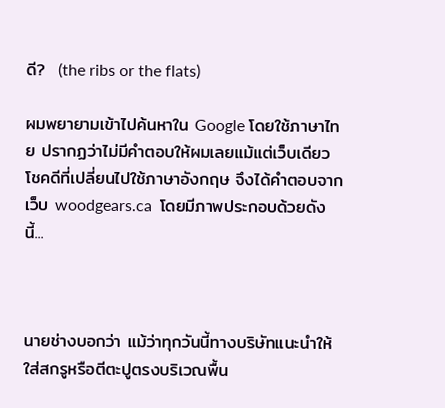ดี?  (the ribs or the flats)

ผมพยายามเข้าไปค้นหาใน Google โดยใช้ภาษาไทย ปรากฏว่าไม่มีคำตอบให้ผมเลยแม้แต่เว็บเดียว โชคดีที่เปลี่ยนไปใช้ภาษาอังกฤษ จึงได้คำตอบจากเว็บ woodgears.ca  โดยมีภาพประกอบด้วยดังนี้...



นายช่างบอกว่า แม้ว่าทุกวันนี้ทางบริษัทแนะนำให้ใส่สกรูหรือตีตะปูตรงบริเวณพื้น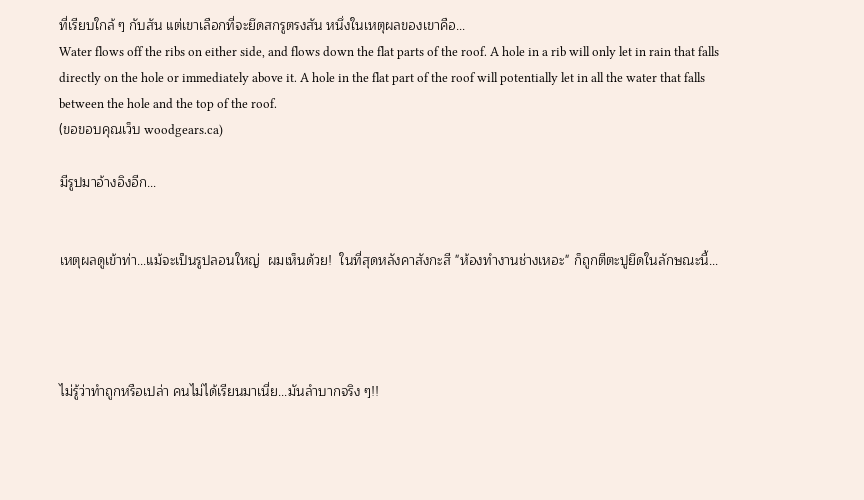ที่เรียบใกล้ ๆ กับสัน แต่เขาเลือกที่จะยึดสกรูตรงสัน หนึ่งในเหตุผลของเขาคือ...
Water flows off the ribs on either side, and flows down the flat parts of the roof. A hole in a rib will only let in rain that falls directly on the hole or immediately above it. A hole in the flat part of the roof will potentially let in all the water that falls between the hole and the top of the roof.
(ขอขอบคุณเว็บ woodgears.ca)

มีรูปมาอ้างอิงอีก...


เหตุผลดูเข้าท่า...แม้จะเป็นรูปลอนใหญ่  ผมเห็นด้วย!  ในที่สุดหลังคาสังกะสี "ห้องทำงานช่างเหอะ" ก็ถูกตีตะปูยึดในลักษณะนี้...




ไม่รู้ว่าทำถูกหรือเปล่า คนไม่ได้เรียนมาเนี่ย...มันลำบากจริง ๆ!!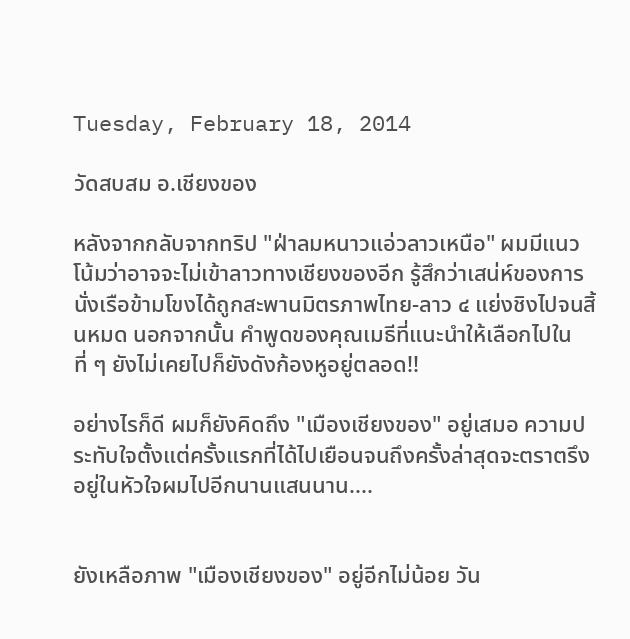Tuesday, February 18, 2014

วัดสบสม อ.เชียงของ

หลังจากกลับจากทริป "ฝ่าลมหนาวแอ่วลาวเหนือ" ผมมีแนวโน้มว่าอาจจะไม่เข้าลาวทางเชียงของอีก รู้สึกว่าเสน่ห์ของการนั่งเรือข้ามโขงได้ถูกสะพานมิตรภาพไทย-ลาว ๔ แย่งชิงไปจนสิ้นหมด นอกจากนั้น คำพูดของคุณเมธีที่แนะนำให้เลือกไปในที่ ๆ ยังไม่เคยไปก็ยังดังก้องหูอยู่ตลอด!!

อย่างไรก็ดี ผมก็ยังคิดถึง "เมืองเชียงของ" อยู่เสมอ ความประทับใจตั้งแต่ครั้งแรกที่ได้ไปเยือนจนถึงครั้งล่าสุดจะตราตรึงอยู่ในหัวใจผมไปอีกนานแสนนาน....


ยังเหลือภาพ "เมืองเชียงของ" อยู่อีกไม่น้อย วัน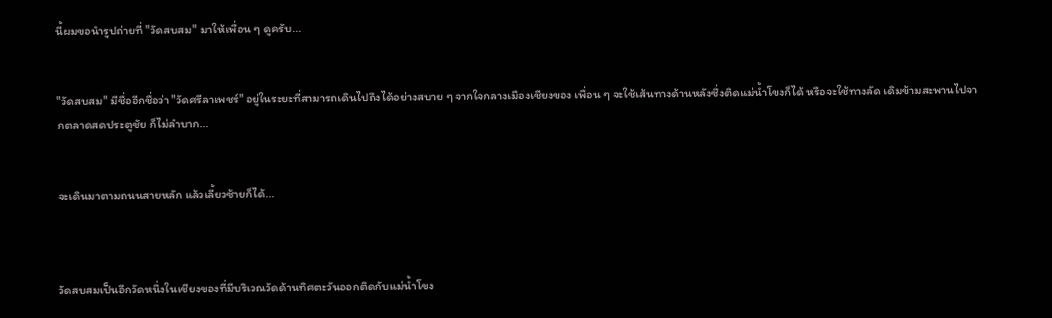นี้ผมขอนำรูปถ่ายที่ "วัดสบสม" มาให้เพื่อน ๆ ดูครับ...


"วัดสบสม" มีชื่ออีกชื่อว่า "วัดศรีลาเพชร์" อยู่ในระยะที่สามารถเดินไปถึงได้อย่างสบาย ๆ จากใจกลางเมืองเชียงของ เพื่อน ๆ จะใช้เส้นทางด้านหลังซึ่งติดแม่น้ำโขงก็ได้ หรือจะใช้ทางลัด เดิมข้ามสะพานไปจากตลาดสดประตูชัย ก็ไม่ลำบาก...


จะเดินมาตามถนนสายหลัก แล้วเลี้ยวซ้ายก็ได้...



วัดสบสมเป็นอีกวัดหนึ่งในเชียงของที่มีบริเวณวัดด้านทิศตะวันออกติดกับแม่น้ำโขง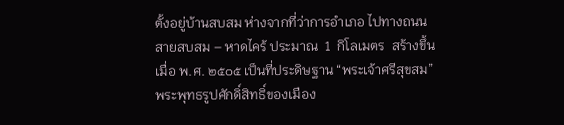ตั้งอยู่บ้านสบสม ห่างจากที่ว่าการอำเภอ ไปทางถนนสายสบสม – หาดไคร้ ประมาณ  1  กิโลเมตร  สร้างขึ้นเมื่อ พ.ศ. ๒๕๐๕ เป็นที่ประดิษฐาน “พระเจ้าศรีสุขสม”  พระพุทธรูปศักดิ์สิทธิ์ของเมือง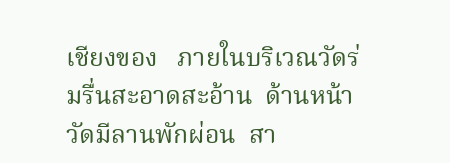เชียงของ   ภายในบริเวณวัดร่มรื่นสะอาดสะอ้าน  ด้านหน้าวัดมีลานพักผ่อน  สา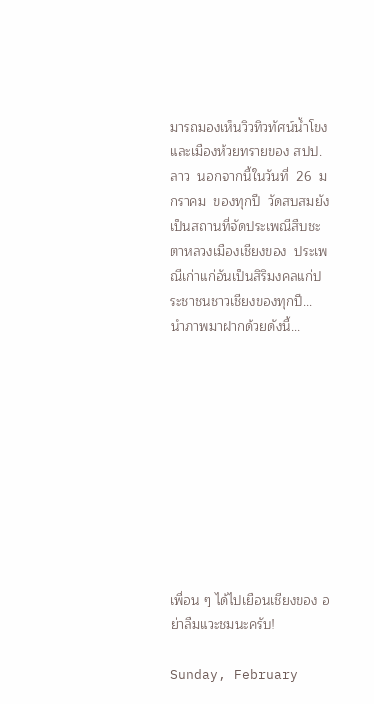มารถมองเห็นวิวทิวทัศน์น้ำโขง และเมืองห้วยทรายของ สปป.ลาว  นอกจากนี้ในวันที่  26  มกราคม  ของทุกปี  วัดสบสมยังเป็นสถานที่จัดประเพณีสืบชะตาหลวงเมืองเชียงของ  ประเพณีเก่าแก่อันเป็นสิริมงคลแก่ประชาชนชาวเชียงของทุกปี...
นำภาพมาฝากด้วยดังนี้...










เพื่อน ๆ ได้ไปเยือนเชียงของ อย่าลืมแวะชมนะครับ!

Sunday, February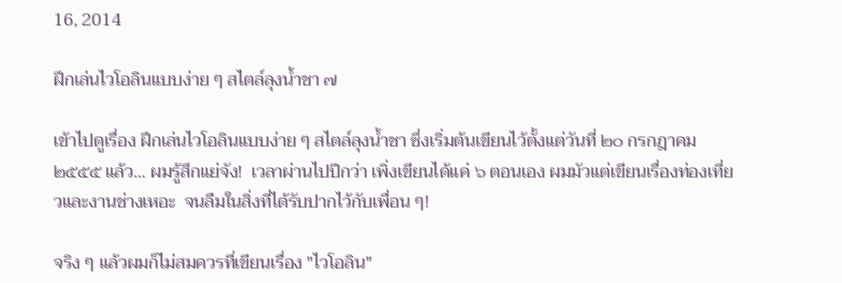16, 2014

ฝึกเล่นไวโอลินแบบง่าย ๆ สไตล์ลุงน้ำชา ๗

เข้าไปดูเรื่อง ฝึกเล่นไวโอลินแบบง่าย ๆ สไตล์ลุงน้ำชา ซึ่งเริ่มต้นเขียนไว้ตั้งแต่วันที่ ๒๐ กรกฎาคม ๒๕๕๕ แล้ว... ผมรู้สึกแย่จัง!  เวลาผ่านไปปีกว่า เพิ่งเขียนได้แค่ ๖ ตอนเอง ผมมัวแต่เขียนเรื่องท่องเที่ยวและงานช่างเหอะ  จนลืมในสิ่งที่ได้รับปากไว้กับเพื่อน ๆ!

จริง ๆ แล้วผมก็ไม่สมควรที่เขียนเรื่อง "ไวโอลิน"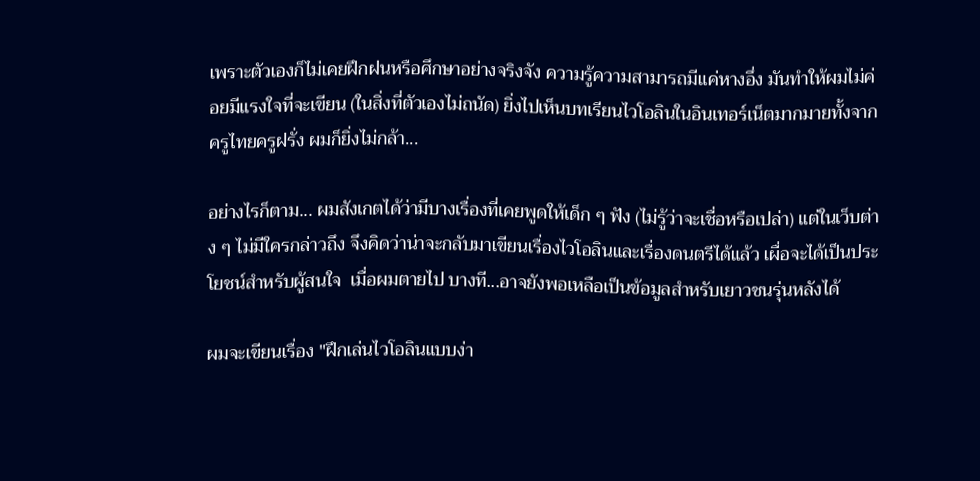เพราะตัวเองก็ไม่เคยฝึกฝนหรือศึกษาอย่างจริงจัง ความรู้ความสามารถมีแค่หางอึ่ง มันทำให้ผมไม่ค่อยมีแรงใจที่จะเขียน (ในสิ่งที่ตัวเองไม่ถนัด) ยิ่งไปเห็นบทเรียนไวโอลินในอินเทอร์เน็ตมากมายทั้งจากครูไทยครูฝรั่ง ผมก็ยิ่งไม่กล้า...

อย่างไรก็ตาม... ผมสังเกตได้ว่ามีบางเรื่องที่เคยพูดให้เด็ก ๆ ฟัง (ไม่รู้ว่าจะเชื่อหรือเปล่า) แต่ในเว็บต่าง ๆ ไม่มีใครกล่าวถึง จึงคิดว่าน่าจะกลับมาเขียนเรื่องไวโอลินและเรื่องดนตรีได้แล้ว เผื่อจะได้เป็นประโยชน์สำหรับผู้สนใจ  เมื่อผมตายไป บางที...อาจยังพอเหลือเป็นข้อมูลสำหรับเยาวชนรุ่นหลังได้

ผมจะเขียนเรื่อง "ฝึกเล่นไวโอลินแบบง่า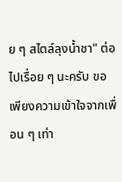ย ๆ สไตล์ลุงน้ำชา" ต่อไปเรื่อย ๆ นะครับ ขอเพียงความเข้าใจจากเพื่อน ๆ เท่า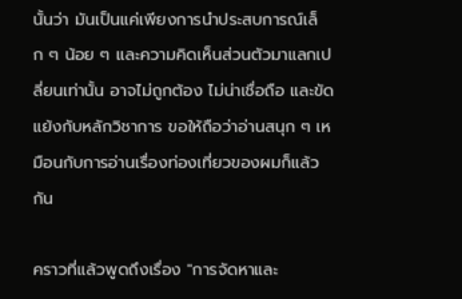นั้นว่า มันเป็นแค่เพียงการนำประสบการณ์เล็ก ๆ น้อย ๆ และความคิดเห็นส่วนตัวมาแลกเปลี่ยนเท่านั้น อาจไม่ถูกต้อง ไม่น่าเชื่อถือ และขัดแย้งกับหลักวิชาการ ขอให้ถือว่าอ่านสนุก ๆ เหมือนกับการอ่านเรื่องท่องเที่ยวของผมก็แล้วกัน

คราวที่แล้วพูดถึงเรื่อง "การจัดหาและ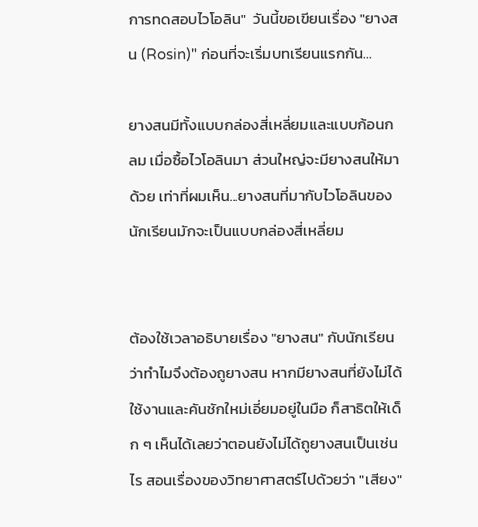การทดสอบไวโอลิน"  วันนี้ขอเขียนเรื่อง "ยางสน (Rosin)" ก่อนที่จะเริ่มบทเรียนแรกกัน...

ยางสนมีทั้งแบบกล่องสี่เหลี่ยมและแบบก้อนกลม เมื่อซื้อไวโอลินมา ส่วนใหญ่จะมียางสนให้มาด้วย เท่าที่ผมเห็น...ยางสนที่มากับไวโอลินของนักเรียนมักจะเป็นแบบกล่องสี่เหลี่ยม


ต้องใช้เวลาอธิบายเรื่อง "ยางสน" กับนักเรียน ว่าทำไมจึงต้องถูยางสน หากมียางสนที่ยังไม่ได้ใช้งานและคันชักใหม่เอี่ยมอยู่ในมือ ก็สาธิตให้เด็ก ๆ เห็นได้เลยว่าตอนยังไม่ได้ถูยางสนเป็นเช่นไร สอนเรื่องของวิทยาศาสตร์ไปด้วยว่า "เสียง"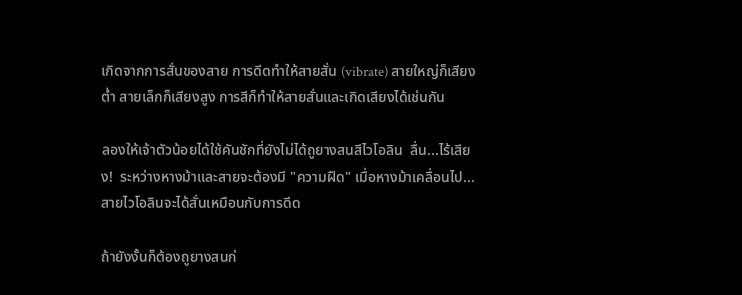เกิดจากการสั่นของสาย การดีดทำให้สายสั่น (vibrate) สายใหญ่ก็เสียงต่ำ สายเล็กก็เสียงสูง การสีก็ทำให้สายสั่นและเกิดเสียงได้เช่นกัน

ลองให้เจ้าตัวน้อยได้ใช้คันชักที่ยังไม่ได้ถูยางสนสีไวโอลิน  ลื่น...ไร้เสียง!  ระหว่างหางม้าและสายจะต้องมี "ความฝืด" เมื่อหางม้าเคลื่อนไป...สายไวโอลินจะได้สั่นเหมือนกับการดีด

ถ้ายังงั้นก็ต้องถูยางสนก่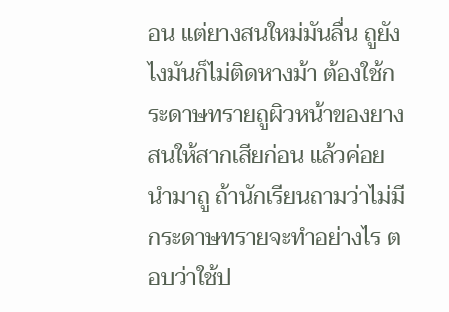อน แต่ยางสนใหม่มันลื่น ถูยังไงมันก็ไม่ติดหางม้า ต้องใช้กระดาษทรายถูผิวหน้าของยางสนให้สากเสียก่อน แล้วค่อยนำมาถู ถ้านักเรียนถามว่าไม่มีกระดาษทรายจะทำอย่างไร ตอบว่าใช้ป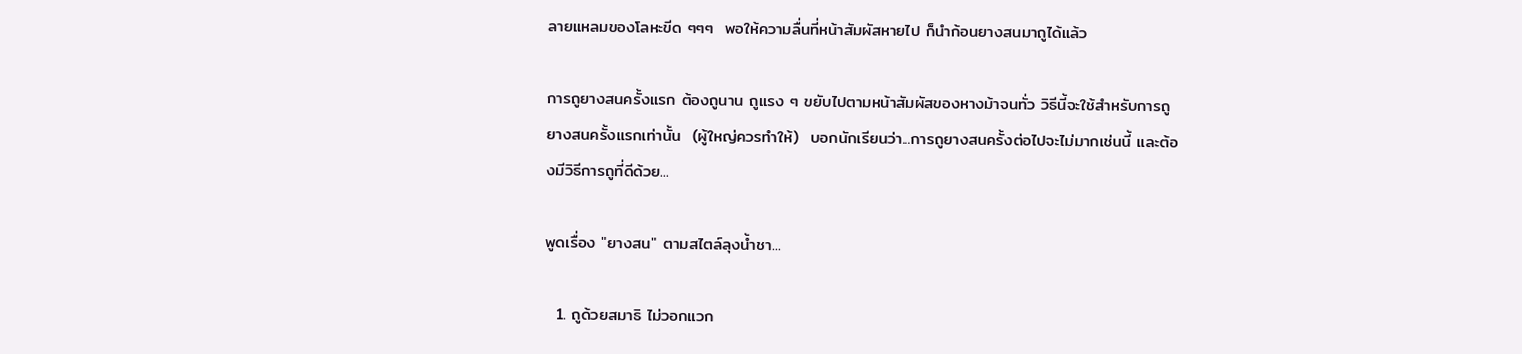ลายแหลมของโลหะขีด ๆๆๆ  พอให้ความลื่นที่หน้าสัมผัสหายไป ก็นำก้อนยางสนมาถูได้แล้ว

การถูยางสนครั้งแรก ต้องถูนาน ถูแรง ๆ ขยับไปตามหน้าสัมผัสของหางม้าจนทั่ว วิธีนี้จะใช้สำหรับการถูยางสนครั้งแรกเท่านั้น  (ผู้ใหญ่ควรทำให้)  บอกนักเรียนว่า...การถูยางสนครั้งต่อไปจะไม่มากเช่นนี้ และต้องมีวิธีการถูที่ดีด้วย...

พูดเรื่อง "ยางสน" ตามสไตล์ลุงน้ำชา...

  1. ถูด้วยสมาธิ ไม่วอกแวก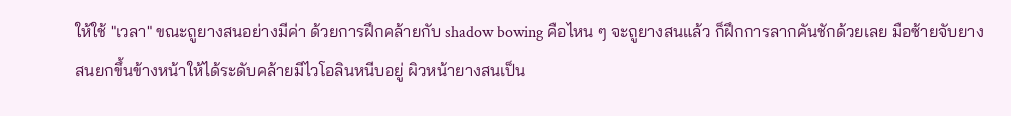ให้ใช้ "เวลา" ขณะถูยางสนอย่างมีค่า ด้วยการฝึกคล้ายกับ shadow bowing คือไหน ๆ จะถูยางสนแล้ว ก็ฝึกการลากคันชักด้วยเลย มือซ้ายจับยางสนยกขึ้นข้างหน้าให้ได้ระดับคล้ายมีไวโอลินหนีบอยู่ ผิวหน้ายางสนเป็น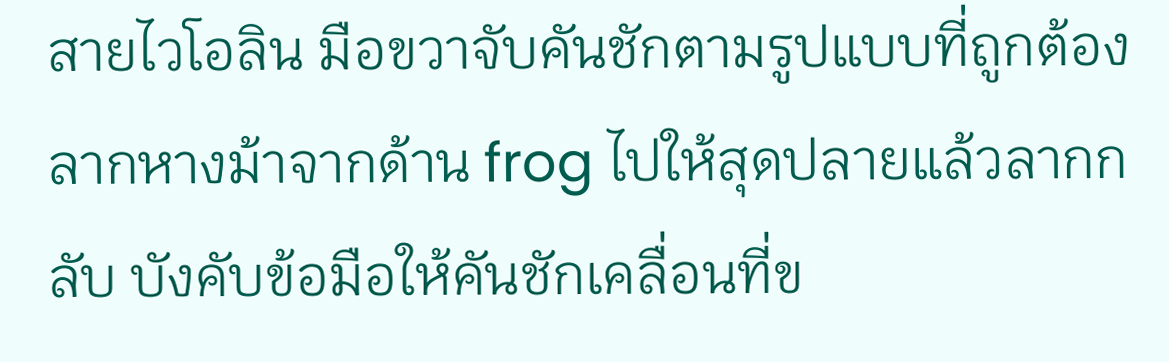สายไวโอลิน มือขวาจับคันชักตามรูปแบบที่ถูกต้อง ลากหางม้าจากด้าน frog ไปให้สุดปลายแล้วลากกลับ บังคับข้อมือให้คันชักเคลื่อนที่ข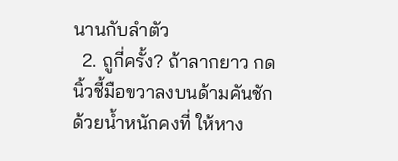นานกับลำตัว
  2. ถูกี่ครั้ง? ถ้าลากยาว กดนิ้วชี้มือขวาลงบนด้ามคันชักด้วยน้ำหนักคงที่ ให้หาง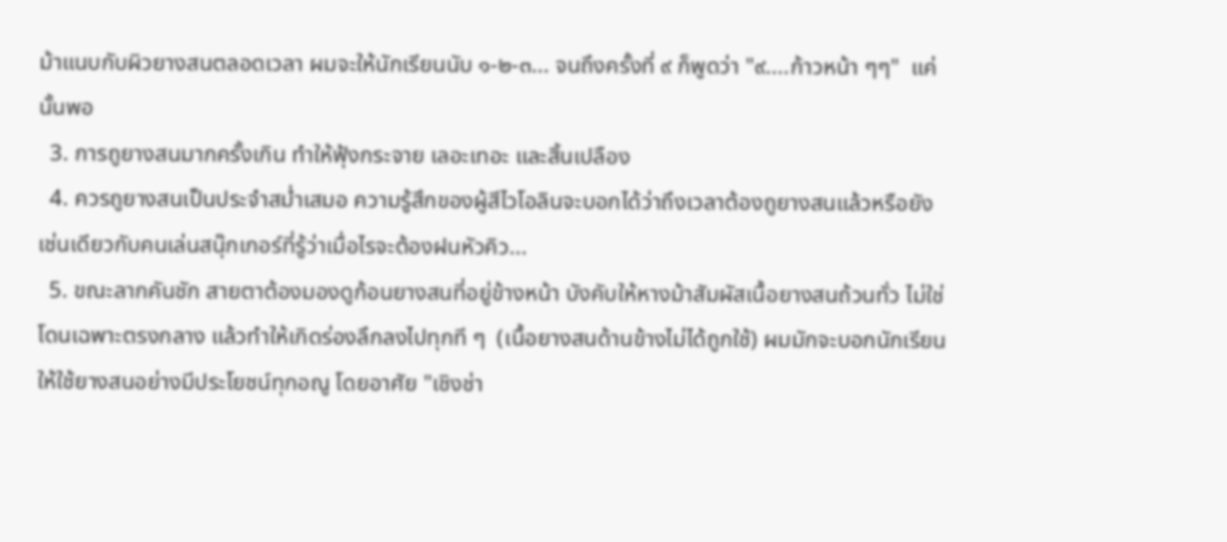ม้าแนบกับผิวยางสนตลอดเวลา ผมจะให้นักเรียนนับ ๑-๒-๓... จนถึงครั้งที่ ๙ ก็พูดว่า "๙....ก้าวหน้า ๆๆ"  แค่นั้นพอ
  3. การถูยางสนมากครั้งเกิน ทำให้ฟุ้งกระจาย เลอะเทอะ และสิ้นเปลือง
  4. ควรถูยางสนเป็นประจำสม่ำเสมอ ความรู้สึกของผู้สีไวโอลินจะบอกได้ว่าถึงเวลาต้องถูยางสนแล้วหรือยัง เช่นเดียวกับคนเล่นสนุ๊กเกอร์ที่รู้ว่าเมื่อไรจะต้องฝนหัวคิว...
  5. ขณะลากคันชัก สายตาต้องมองดูก้อนยางสนที่อยู่ข้างหน้า บังคับให้หางม้าสัมผัสเนื้อยางสนถ้วนทั่ว ไม่ใช่โดนเฉพาะตรงกลาง แล้วทำให้เกิดร่องลึกลงไปทุกที ๆ  (เนื้อยางสนด้านข้างไม่ได้ถูกใช้) ผมมักจะบอกนักเรียนให้ใช้ยางสนอย่างมีประโยชน์ทุกอณู โดยอาศัย "เชิงช่า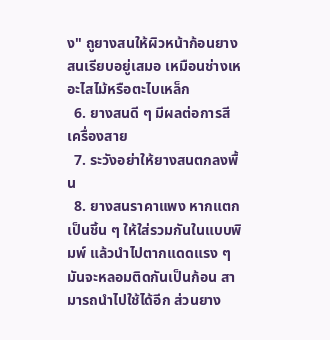ง" ถูยางสนให้ผิวหน้าก้อนยางสนเรียบอยู่เสมอ เหมือนช่างเหอะไสไม้หรือตะไบเหล็ก
  6. ยางสนดี ๆ มีผลต่อการสีเครื่องสาย
  7. ระวังอย่าให้ยางสนตกลงพื้น
  8. ยางสนราคาแพง หากแตกเป็นชิ้น ๆ ให้ใส่รวมกันในแบบพิมพ์ แล้วนำไปตากแดดแรง ๆ มันจะหลอมติดกันเป็นก้อน สามารถนำไปใช้ได้อีก ส่วนยาง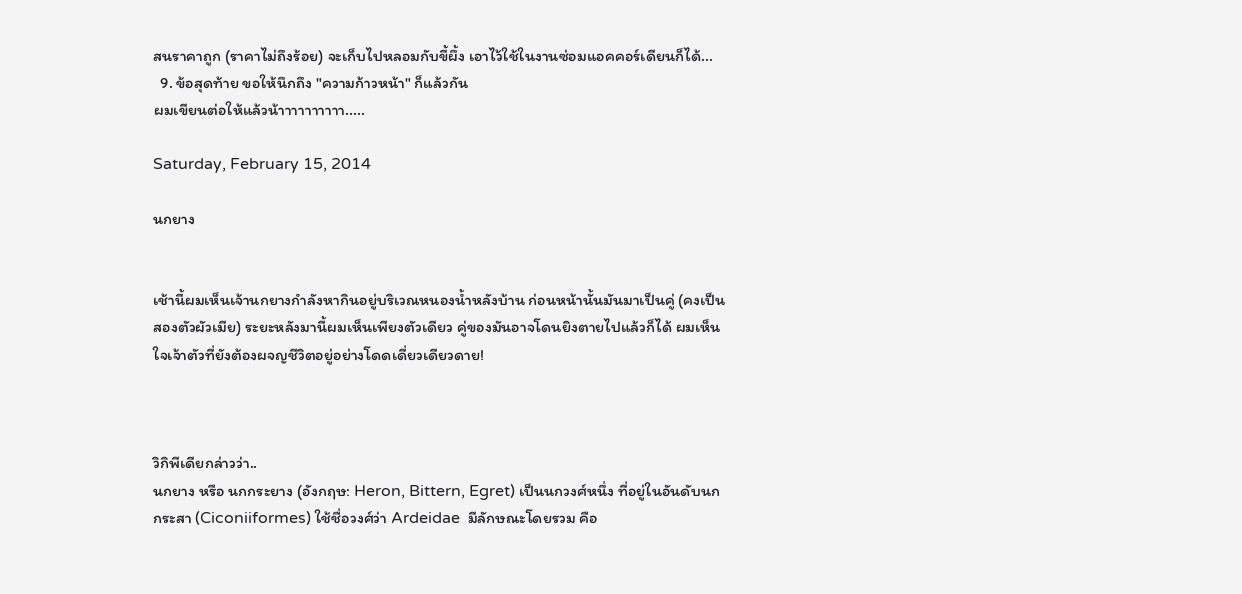สนราคาถูก (ราคาไม่ถึงร้อย) จะเก็บไปหลอมกับขี้ผึ้ง เอาไว้ใช้ในงานซ่อมแอคคอร์เดียนก็ได้...
  9. ข้อสุดท้าย ขอให้นึกถึง "ความก้าวหน้า" ก็แล้วกัน
ผมเขียนต่อให้แล้วน้าาาาาาาาาา.....

Saturday, February 15, 2014

นกยาง


เช้านี้ผมเห็นเจ้านกยางกำลังหากินอยู่บริเวณหนองน้ำหลังบ้าน ก่อนหน้านั้นมันมาเป็นคู่ (คงเป็นสองตัวผัวเมีย) ระยะหลังมานี้ผมเห็นเพียงตัวเดียว คู่ของมันอาจโดนยิงตายไปแล้วก็ได้ ผมเห็นใจเจ้าตัวที่ยังต้องผจญชีวิตอยู่อย่างโดดเดี่ยวเดียวดาย!



วิกิพีเดียกล่าวว่า..
นกยาง หรือ นกกระยาง (อังกฤษ: Heron, Bittern, Egret) เป็นนกวงศ์หนึ่ง ที่อยู่ในอันดับนกกระสา (Ciconiiformes) ใช้ชื่อวงศ์ว่า Ardeidae  มีลักษณะโดยรวม คือ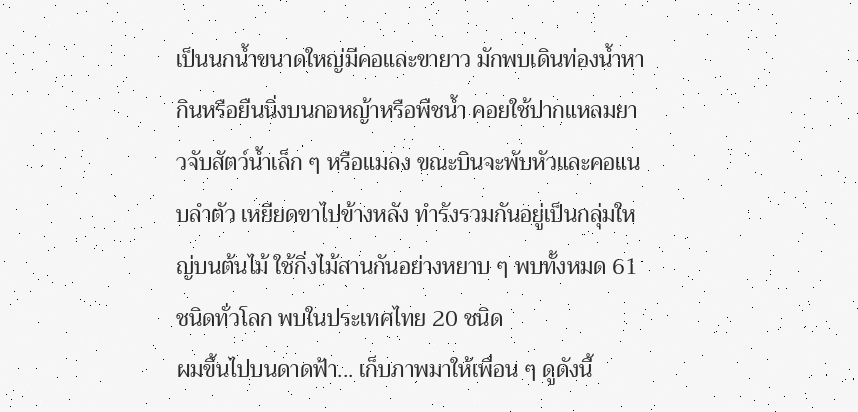เป็นนกน้ำขนาดใหญ่มีคอและขายาว มักพบเดินท่องน้ำหากินหรือยืนนิ่งบนกอหญ้าหรือพืชน้ำ คอยใช้ปากแหลมยาวจับสัตว์น้ำเล็ก ๆ หรือแมลง ขณะบินจะพับหัวและคอแนบลำตัว เหยียดขาไปข้างหลัง ทำรังรวมกันอยู่เป็นกลุ่มใหญ่บนต้นไม้ ใช้กิ่งไม้สานกันอย่างหยาบ ๆ พบทั้งหมด 61 ชนิดทั่วโลก พบในประเทศไทย 20 ชนิด
ผมขึ้นไปบนดาดฟ้า... เก็บภาพมาให้เพื่อน ๆ ดูดังนี้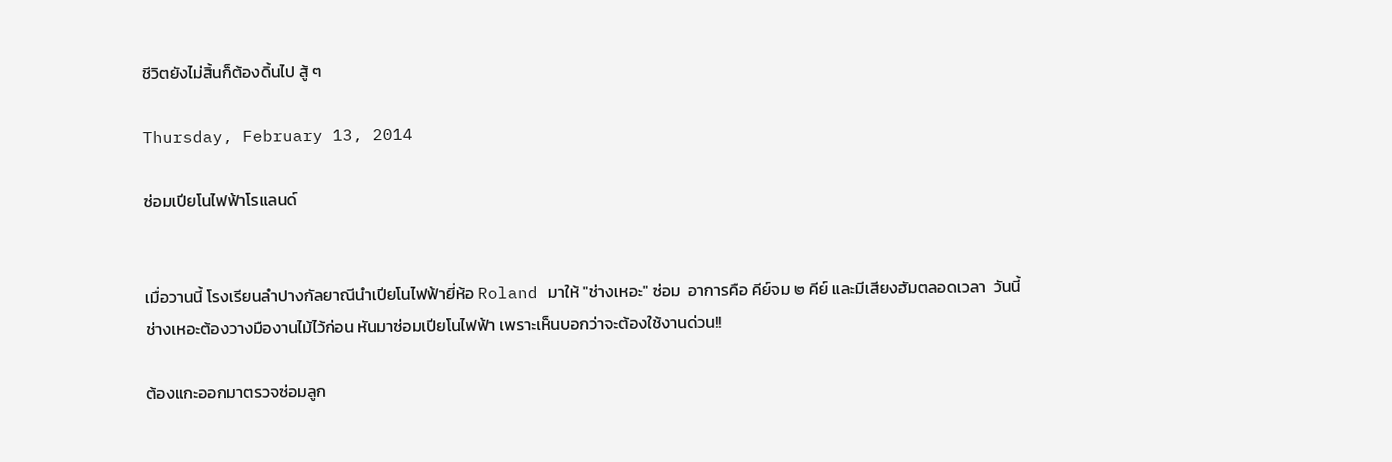ชีวิตยังไม่สิ้นก็ต้องดิ้นไป สู้ ๆ

Thursday, February 13, 2014

ซ่อมเปียโนไฟฟ้าโรแลนด์


เมื่อวานนี้ โรงเรียนลำปางกัลยาณีนำเปียโนไฟฟ้ายี่ห้อ Roland มาให้ "ช่างเหอะ" ซ่อม  อาการคือ คีย์จม ๒ คีย์ และมีเสียงฮัมตลอดเวลา  วันนี้ช่างเหอะต้องวางมืองานไม้ไว้ก่อน หันมาซ่อมเปียโนไฟฟ้า เพราะเห็นบอกว่าจะต้องใช้งานด่วน!!

ต้องแกะออกมาตรวจซ่อมลูก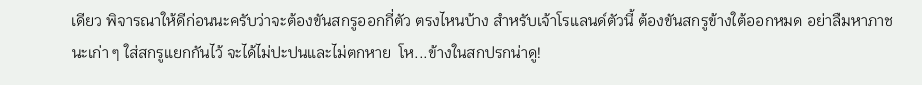เดียว พิจารณาให้ดีก่อนนะครับว่าจะต้องขันสกรูออกกี่ตัว ตรงไหนบ้าง สำหรับเจ้าโรแลนด์ตัวนี้ ต้องขันสกรูข้างใต้ออกหมด อย่าลืมหาภาชนะเก่า ๆ ใส่สกรูแยกกันไว้ จะได้ไม่ปะปนและไม่ตกหาย  โห...ข้างในสกปรกน่าดู!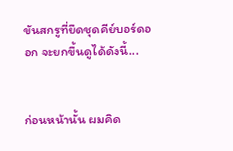ขันสกรูที่ยึดชุดคีย์บอร์ดออก จะยกขึ้นดูได้ดังนี้...


ก่อนหน้านั้น ผมคิด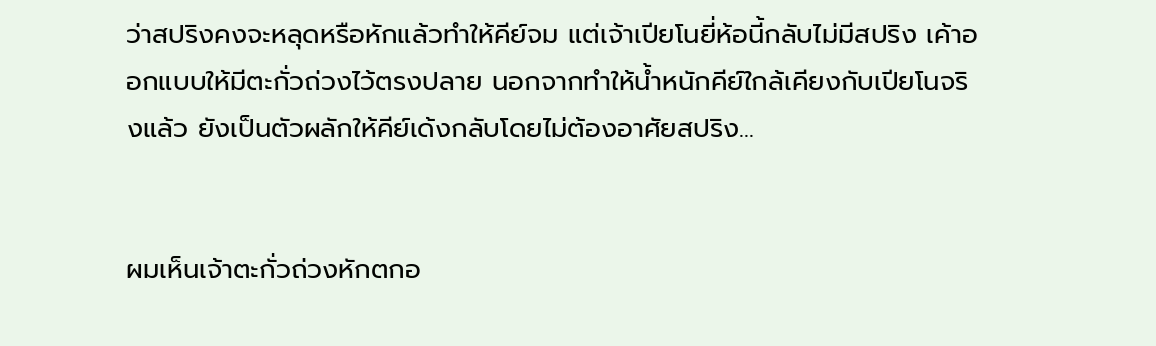ว่าสปริงคงจะหลุดหรือหักแล้วทำให้คีย์จม แต่เจ้าเปียโนยี่ห้อนี้กลับไม่มีสปริง เค้าออกแบบให้มีตะกั่วถ่วงไว้ตรงปลาย นอกจากทำให้น้ำหนักคีย์ใกล้เคียงกับเปียโนจริงแล้ว ยังเป็นตัวผลักให้คีย์เด้งกลับโดยไม่ต้องอาศัยสปริง...


ผมเห็นเจ้าตะกั่วถ่วงหักตกอ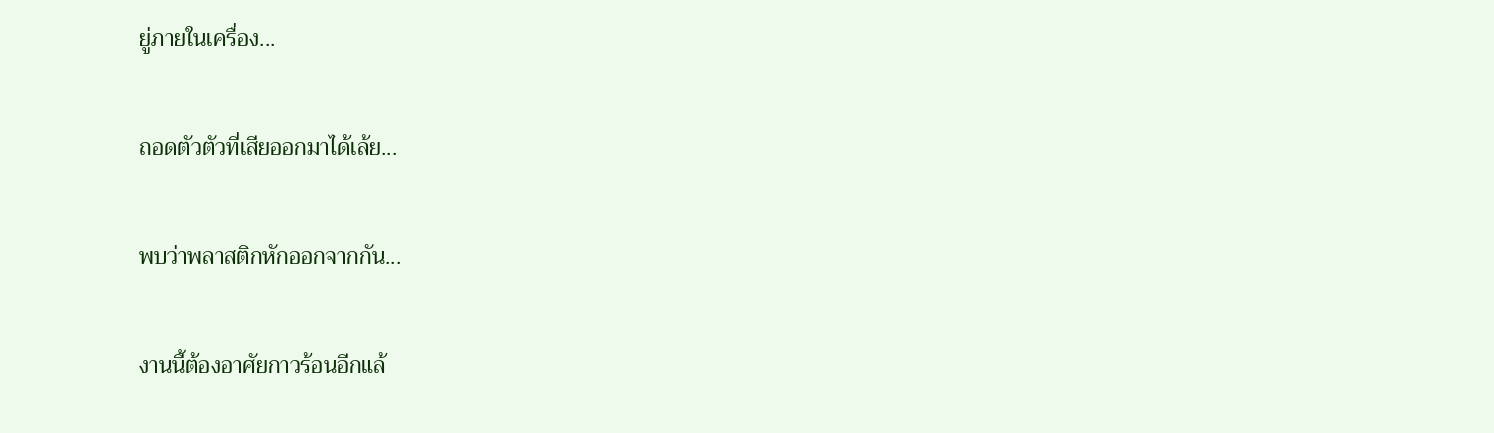ยู่ภายในเครื่อง...


ถอดตัวตัวที่เสียออกมาได้เล้ย...


พบว่าพลาสติกหักออกจากกัน...


งานนี้ต้องอาศัยกาวร้อนอีกแล้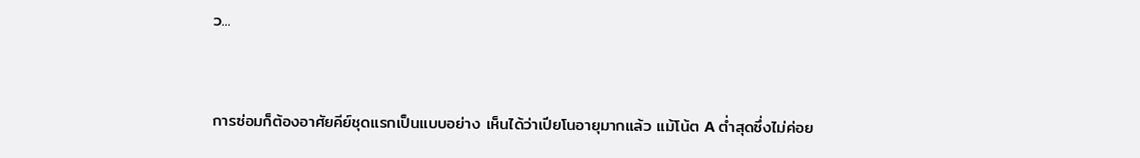ว...


การซ่อมก็ต้องอาศัยคีย์ชุดแรกเป็นแบบอย่าง เห็นได้ว่าเปียโนอายุมากแล้ว แม้โน้ต A ต่ำสุดซึ่งไม่ค่อย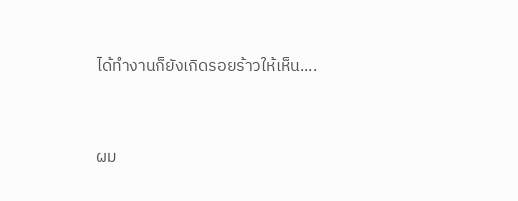ได้ทำงานก็ยังเกิดรอยร้าวให้เห็น....


ผม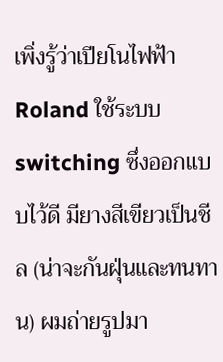เพิ่งรู้ว่าเปียโนไฟฟ้า Roland ใช้ระบบ switching ซึ่งออกแบบไว้ดี มียางสีเขียวเป็นชีล (น่าจะกันฝุ่นและทนทาน) ผมถ่ายรูปมา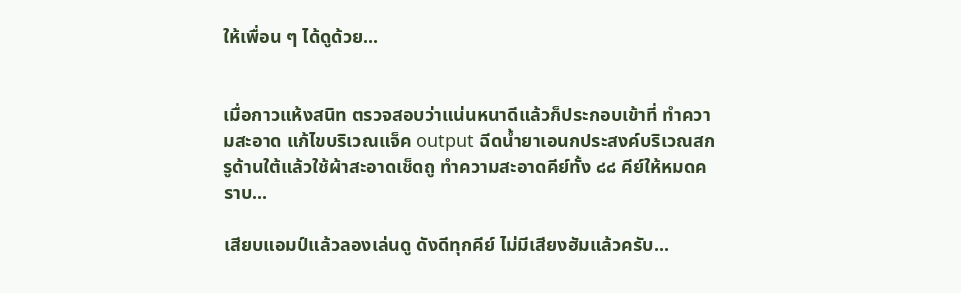ให้เพื่อน ๆ ได้ดูด้วย...


เมื่อกาวแห้งสนิท ตรวจสอบว่าแน่นหนาดีแล้วก็ประกอบเข้าที่ ทำความสะอาด แก้ไขบริเวณแจ็ค output ฉีดน้ำยาเอนกประสงค์บริเวณสกรูด้านใต้แล้วใช้ผ้าสะอาดเช็ดถู ทำความสะอาดคีย์ทั้ง ๘๘ คีย์ให้หมดคราบ...

เสียบแอมป์แล้วลองเล่นดู ดังดีทุกคีย์ ไม่มีเสียงฮัมแล้วครับ...